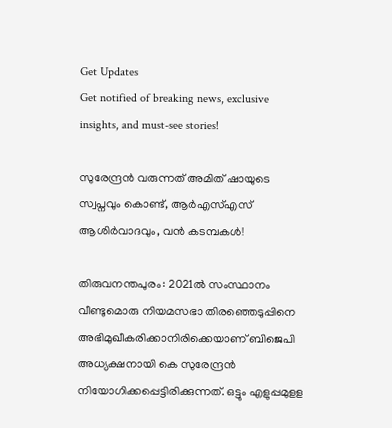Get Updates
Get notified of breaking news, exclusive insights, and must-see stories!

സുരേന്ദ്രൻ വരുന്നത് അമിത് ഷായുടെ സ്വപ്നവും കൊണ്ട്, ആർഎസ്എസ് ആശിർവാദവും, വൻ കടമ്പകൾ!

തിരുവനന്തപുരം: 2021ല്‍ സംസ്ഥാനം വീണ്ടുമൊരു നിയമസഭാ തിരഞ്ഞെടുപ്പിനെ അഭിമുഖീകരിക്കാനിരിക്കെയാണ് ബിജെപി അധ്യക്ഷനായി കെ സുരേന്ദ്രന്‍ നിയോഗിക്കപ്പെട്ടിരിക്കുന്നത്. ഒട്ടും എളുപ്പമുളള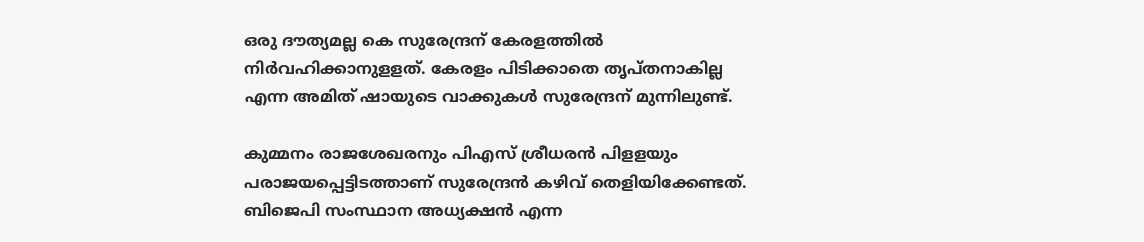ഒരു ദൗത്യമല്ല കെ സുരേന്ദ്രന് കേരളത്തില്‍ നിര്‍വഹിക്കാനുളളത്. കേരളം പിടിക്കാതെ തൃപ്തനാകില്ല എന്ന അമിത് ഷായുടെ വാക്കുകള്‍ സുരേന്ദ്രന് മുന്നിലുണ്ട്.

കുമ്മനം രാജശേഖരനും പിഎസ് ശ്രീധരന്‍ പിളളയും പരാജയപ്പെട്ടിടത്താണ് സുരേന്ദ്രന്‍ കഴിവ് തെളിയിക്കേണ്ടത്. ബിജെപി സംസ്ഥാന അധ്യക്ഷന്‍ എന്ന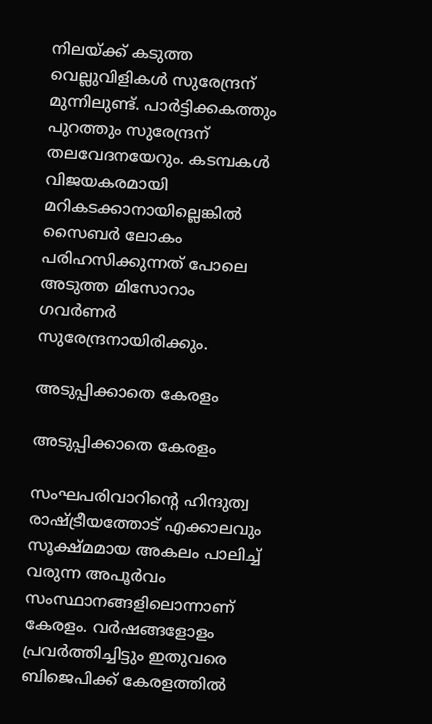നിലയ്ക്ക് കടുത്ത വെല്ലുവിളികള്‍ സുരേന്ദ്രന് മുന്നിലുണ്ട്. പാര്‍ട്ടിക്കകത്തും പുറത്തും സുരേന്ദ്രന് തലവേദനയേറും. കടമ്പകൾ വിജയകരമായി മറികടക്കാനായില്ലെങ്കിൽ സൈബർ ലോകം പരിഹസിക്കുന്നത് പോലെ അടുത്ത മിസോറാം ഗവർണർ സുരേന്ദ്രനായിരിക്കും.

അടുപ്പിക്കാതെ കേരളം

അടുപ്പിക്കാതെ കേരളം

സംഘപരിവാറിന്റെ ഹിന്ദുത്വ രാഷ്ട്രീയത്തോട് എക്കാലവും സൂക്ഷ്മമായ അകലം പാലിച്ച് വരുന്ന അപൂര്‍വം സംസ്ഥാനങ്ങളിലൊന്നാണ് കേരളം. വര്‍ഷങ്ങളോളം പ്രവര്‍ത്തിച്ചിട്ടും ഇതുവരെ ബിജെപിക്ക് കേരളത്തില്‍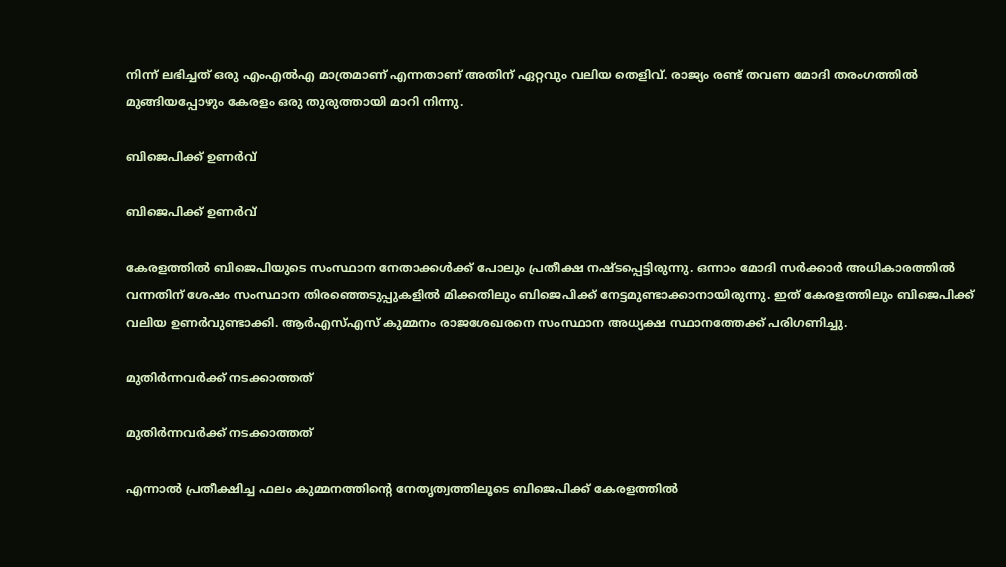നിന്ന് ലഭിച്ചത് ഒരു എംഎല്‍എ മാത്രമാണ് എന്നതാണ് അതിന് ഏറ്റവും വലിയ തെളിവ്. രാജ്യം രണ്ട് തവണ മോദി തരംഗത്തില്‍ മുങ്ങിയപ്പോഴും കേരളം ഒരു തുരുത്തായി മാറി നിന്നു.

ബിജെപിക്ക് ഉണർവ്

ബിജെപിക്ക് ഉണർവ്

കേരളത്തില്‍ ബിജെപിയുടെ സംസ്ഥാന നേതാക്കള്‍ക്ക് പോലും പ്രതീക്ഷ നഷ്ടപ്പെട്ടിരുന്നു. ഒന്നാം മോദി സര്‍ക്കാര്‍ അധികാരത്തില്‍ വന്നതിന് ശേഷം സംസ്ഥാന തിരഞ്ഞെടുപ്പുകളില്‍ മിക്കതിലും ബിജെപിക്ക് നേട്ടമുണ്ടാക്കാനായിരുന്നു. ഇത് കേരളത്തിലും ബിജെപിക്ക് വലിയ ഉണർവുണ്ടാക്കി. ആര്‍എസ്എസ് കുമ്മനം രാജശേഖരനെ സംസ്ഥാന അധ്യക്ഷ സ്ഥാനത്തേക്ക് പരിഗണിച്ചു.

മുതിർന്നവർക്ക് നടക്കാത്തത്

മുതിർന്നവർക്ക് നടക്കാത്തത്

എന്നാല്‍ പ്രതീക്ഷിച്ച ഫലം കുമ്മനത്തിന്റെ നേതൃത്വത്തിലൂടെ ബിജെപിക്ക് കേരളത്തില്‍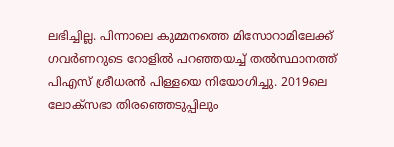ലഭിച്ചില്ല. പിന്നാലെ കുമ്മനത്തെ മിസോറാമിലേക്ക് ഗവര്‍ണറുടെ റോളില്‍ പറഞ്ഞയച്ച് തല്‍സ്ഥാനത്ത് പിഎസ് ശ്രീധരന്‍ പിള്ളയെ നിയോഗിച്ചു. 2019ലെ ലോക്‌സഭാ തിരഞ്ഞെടുപ്പിലും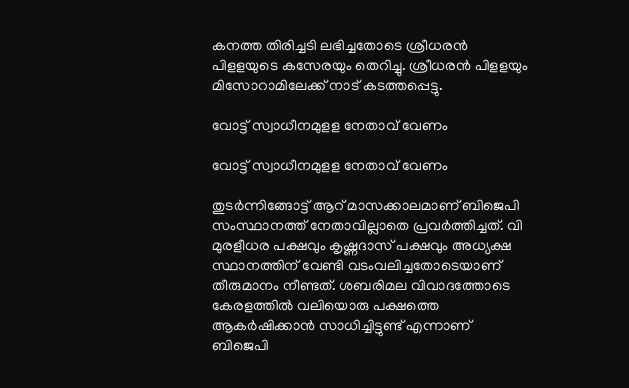കനത്ത തിരിച്ചടി ലഭിച്ചതോടെ ശ്രീധരന്‍ പിളളയുടെ കസേരയും തെറിച്ചു. ശ്രീധരന്‍ പിളളയും മിസോറാമിലേക്ക് നാട് കടത്തപ്പെട്ടു.

വോട്ട് സ്വാധീനമുളള നേതാവ് വേണം

വോട്ട് സ്വാധീനമുളള നേതാവ് വേണം

തുടര്‍ന്നിങ്ങോട്ട് ആറ് മാസക്കാലമാണ് ബിജെപി സംസ്ഥാനത്ത് നേതാവില്ലാതെ പ്രവര്‍ത്തിച്ചത്. വി മുരളീധര പക്ഷവും കൃഷ്ണദാസ് പക്ഷവും അധ്യക്ഷ സ്ഥാനത്തിന് വേണ്ടി വടംവലിച്ചതോടെയാണ് തീരുമാനം നീണ്ടത്. ശബരിമല വിവാദത്തോടെ കേരളത്തില്‍ വലിയൊരു പക്ഷത്തെ ആകര്‍ഷിക്കാന്‍ സാധിച്ചിട്ടുണ്ട് എന്നാണ് ബിജെപി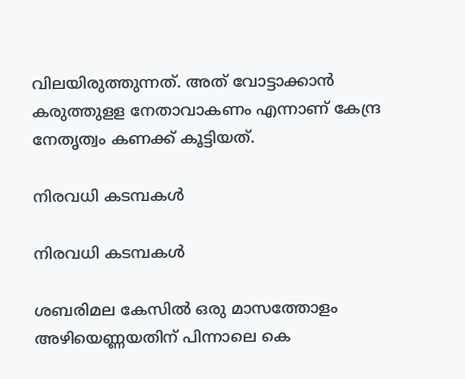വിലയിരുത്തുന്നത്. അത് വോട്ടാക്കാന്‍ കരുത്തുളള നേതാവാകണം എന്നാണ് കേന്ദ്ര നേതൃത്വം കണക്ക് കൂട്ടിയത്.

നിരവധി കടമ്പകൾ

നിരവധി കടമ്പകൾ

ശബരിമല കേസില്‍ ഒരു മാസത്തോളം അഴിയെണ്ണയതിന് പിന്നാലെ കെ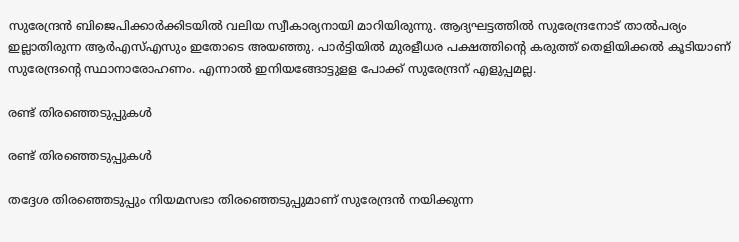സുരേന്ദ്രന്‍ ബിജെപിക്കാര്‍ക്കിടയില്‍ വലിയ സ്വീകാര്യനായി മാറിയിരുന്നു. ആദ്യഘട്ടത്തില്‍ സുരേന്ദ്രനോട് താല്‍പര്യം ഇല്ലാതിരുന്ന ആര്‍എസ്എസും ഇതോടെ അയഞ്ഞു. പാര്‍ട്ടിയില്‍ മുരളീധര പക്ഷത്തിന്റെ കരുത്ത് തെളിയിക്കല്‍ കൂടിയാണ് സുരേന്ദ്രന്റെ സ്ഥാനാരോഹണം. എന്നാല്‍ ഇനിയങ്ങോട്ടുളള പോക്ക് സുരേന്ദ്രന് എളുപ്പമല്ല.

രണ്ട് തിരഞ്ഞെടുപ്പുകൾ

രണ്ട് തിരഞ്ഞെടുപ്പുകൾ

തദ്ദേശ തിരഞ്ഞെടുപ്പും നിയമസഭാ തിരഞ്ഞെടുപ്പുമാണ് സുരേന്ദ്രന്‍ നയിക്കുന്ന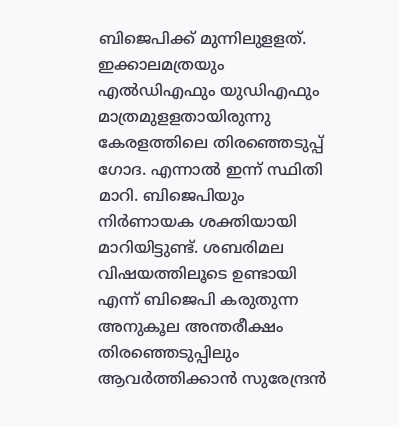ബിജെപിക്ക് മുന്നിലുളളത്. ഇക്കാലമത്രയും എല്‍ഡിഎഫും യുഡിഎഫും മാത്രമുളളതായിരുന്നു കേരളത്തിലെ തിരഞ്ഞെടുപ്പ് ഗോദ. എന്നാല്‍ ഇന്ന് സ്ഥിതി മാറി. ബിജെപിയും നിര്‍ണായക ശക്തിയായി മാറിയിട്ടുണ്ട്. ശബരിമല വിഷയത്തിലൂടെ ഉണ്ടായി എന്ന് ബിജെപി കരുതുന്ന അനുകൂല അന്തരീക്ഷം തിരഞ്ഞെടുപ്പിലും ആവര്‍ത്തിക്കാന്‍ സുരേന്ദ്രന്‍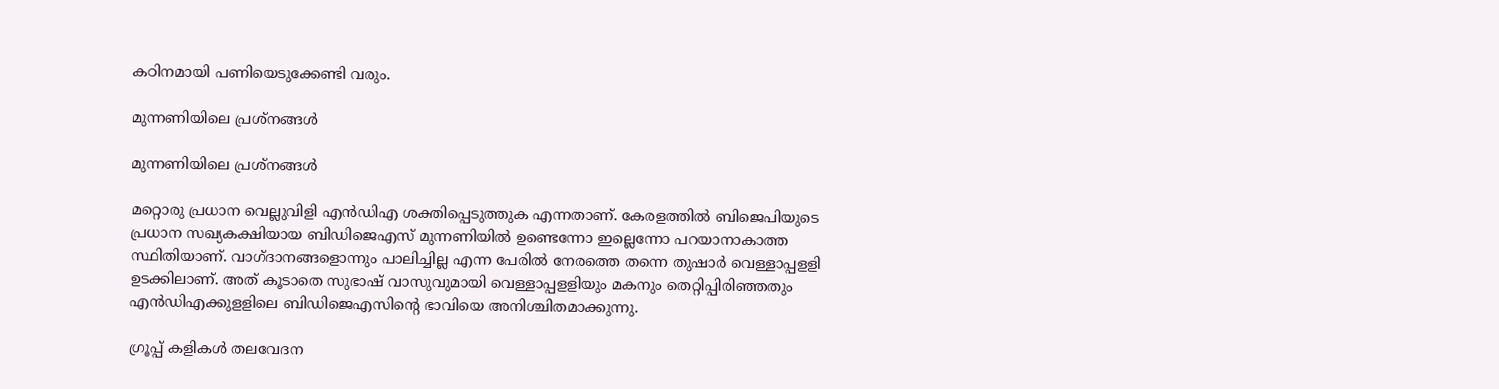കഠിനമായി പണിയെടുക്കേണ്ടി വരും.

മുന്നണിയിലെ പ്രശ്നങ്ങൾ

മുന്നണിയിലെ പ്രശ്നങ്ങൾ

മറ്റൊരു പ്രധാന വെല്ലുവിളി എന്‍ഡിഎ ശക്തിപ്പെടുത്തുക എന്നതാണ്. കേരളത്തില്‍ ബിജെപിയുടെ പ്രധാന സഖ്യകക്ഷിയായ ബിഡിജെഎസ് മുന്നണിയില്‍ ഉണ്ടെന്നോ ഇല്ലെന്നോ പറയാനാകാത്ത സ്ഥിതിയാണ്. വാഗ്ദാനങ്ങളൊന്നും പാലിച്ചില്ല എന്ന പേരില്‍ നേരത്തെ തന്നെ തുഷാര്‍ വെള്ളാപ്പളളി ഉടക്കിലാണ്. അത് കൂടാതെ സുഭാഷ് വാസുവുമായി വെള്ളാപ്പളളിയും മകനും തെറ്റിപ്പിരിഞ്ഞതും എന്‍ഡിഎക്കുളളിലെ ബിഡിജെഎസിന്റെ ഭാവിയെ അനിശ്ചിതമാക്കുന്നു.

ഗ്രൂപ്പ് കളികൾ തലവേദന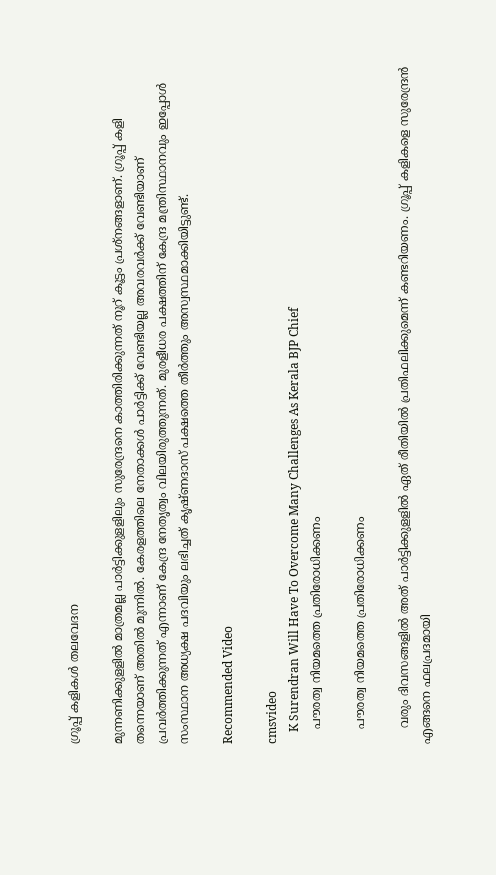ഗ്രൂപ്പ് കളികൾ തലവേദന

മുന്നണിക്കുളളില്‍ മാത്രമല്ല പാര്‍ട്ടിക്കുളളിലും സുരേന്ദ്രനെ കാത്തിരിക്കുന്നത് നൂറ് കൂട്ടം പ്രശ്‌നങ്ങളാണ്. ഗ്രൂപ്പ് കളി തന്നെയാണ് അതില്‍ മുന്നില്‍. കേരളത്തിലെ നേതാക്കള്‍ പാര്‍ട്ടിക്ക് വേണ്ടിയല്ല അവരവര്‍ക്ക് വേണ്ടിയാണ് പ്രവര്‍ത്തിക്കുന്നത് എന്നാണ് കേന്ദ്ര നേതൃത്വം വിലയിരുത്തുന്നത്. മുരളീധര പക്ഷത്തിന് കേന്ദ്ര മന്ത്രിസ്ഥാനവും ഇപ്പോള്‍ സംസ്ഥാന അധ്യക്ഷ പദവിയും ലഭിച്ചത് കൃഷ്ണദാസ് പക്ഷത്തെ തീര്‍ത്തും അസ്വസ്ഥമാക്കിയിട്ടുണ്ട്.

Recommended Video

cmsvideo
    K Surendran Will Have To Overcome Many Challenges As Kerala BJP Chief
    പൗരത്വ നിയമത്തെ പ്രതിരോധിക്കണം

    പൗരത്വ നിയമത്തെ പ്രതിരോധിക്കണം

    വരും ദിവസങ്ങളില്‍ അത് പാര്‍ട്ടിക്കുളളില്‍ ഏത് രീതിയില്‍ പ്രതിഫലിക്കുമെന്ന് കണ്ടറിയണം. ഗ്രൂപ്പ് കളികളെ സുരേന്ദ്രന്‍ എങ്ങനെ ഫലപ്രദമായി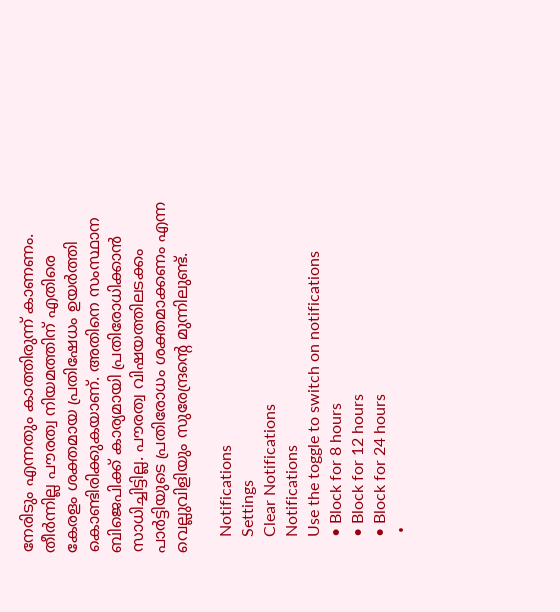നേരിടും എന്നതും കാത്തിരുന്ന് കാണണം. തീര്‍ന്നില്ല പൗരത്വ നിയമത്തിന് എതിരെ കേരളം ശക്തമായ പ്രതിഷേധം ഉയര്‍ത്തി കൊണ്ടിരിക്കുകയാണ്. അതിനെ സംസ്ഥാന ബിജെപിക്ക് കാര്യമായി പ്രതിരോധിക്കാന്‍ സാധിച്ചിട്ടില്ല. പൗരത്വ വിഷയത്തിലടക്കം പാര്‍ട്ടിയുടെ പ്രതിരോധം ശക്തമാക്കണം എന്ന വെല്ലുവിളിയും സുരേന്ദ്രന്റെ മുന്നിലുണ്ട്.

    Notifications
    Settings
    Clear Notifications
    Notifications
    Use the toggle to switch on notifications
    • Block for 8 hours
    • Block for 12 hours
    • Block for 24 hours
    •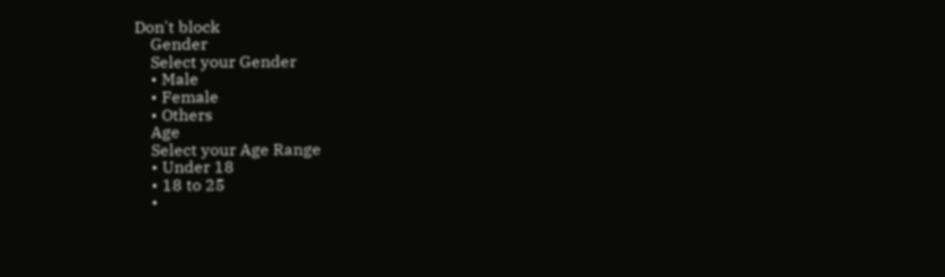Don't block
    Gender
    Select your Gender
    • Male
    • Female
    • Others
    Age
    Select your Age Range
    • Under 18
    • 18 to 25
    •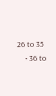26 to 35
    • 36 to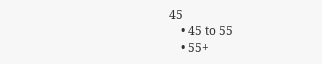45
    • 45 to 55
    • 55+